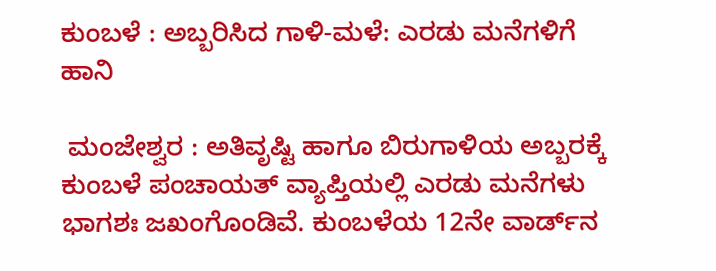ಕುಂಬಳೆ : ಅಬ್ಬರಿಸಿದ ಗಾಳಿ-ಮಳೆ: ಎರಡು ಮನೆಗಳಿಗೆ ಹಾನಿ

 ಮಂಜೇಶ್ವರ : ಅತಿವೃಷ್ಟಿ ಹಾಗೂ ಬಿರುಗಾಳಿಯ ಅಬ್ಬರಕ್ಕೆ ಕುಂಬಳೆ ಪಂಚಾಯತ್ ವ್ಯಾಪ್ತಿಯಲ್ಲಿ ಎರಡು ಮನೆಗಳು ಭಾಗಶಃ ಜಖಂಗೊಂಡಿವೆ. ಕುಂಬಳೆಯ 12ನೇ ವಾರ್ಡ್‌ನ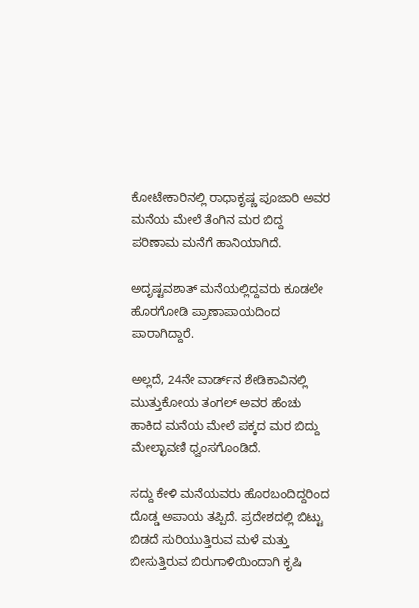ಕೋಟೇಕಾರಿನಲ್ಲಿ ರಾಧಾಕೃಷ್ಣ ಪೂಜಾರಿ ಅವರ ಮನೆಯ ಮೇಲೆ ತೆಂಗಿನ ಮರ ಬಿದ್ದ ಪರಿಣಾಮ ಮನೆಗೆ ಹಾನಿಯಾಗಿದೆ.

ಅದೃಷ್ಟವಶಾತ್ ಮನೆಯಲ್ಲಿದ್ದವರು ಕೂಡಲೇ ಹೊರಗೋಡಿ ಪ್ರಾಣಾಪಾಯದಿಂದ ಪಾರಾಗಿದ್ದಾರೆ.

ಅಲ್ಲದೆ, 24ನೇ ವಾರ್ಡ್‌ನ ಶೇಡಿಕಾವಿನಲ್ಲಿ ಮುತ್ತುಕೋಯ ತಂಗಲ್ ಅವರ ಹೆಂಚು ಹಾಕಿದ ಮನೆಯ ಮೇಲೆ ಪಕ್ಕದ ಮರ ಬಿದ್ದು ಮೇಲ್ಛಾವಣಿ ಧ್ವಂಸಗೊಂಡಿದೆ.

ಸದ್ದು ಕೇಳಿ ಮನೆಯವರು ಹೊರಬಂದಿದ್ದರಿಂದ ದೊಡ್ಡ ಅಪಾಯ ತಪ್ಪಿದೆ. ಪ್ರದೇಶದಲ್ಲಿ ಬಿಟ್ಟು ಬಿಡದೆ ಸುರಿಯುತ್ತಿರುವ ಮಳೆ ಮತ್ತು ಬೀಸುತ್ತಿರುವ ಬಿರುಗಾಳಿಯಿಂದಾಗಿ ಕೃಷಿ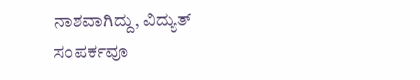ನಾಶವಾಗಿದ್ದು, ವಿದ್ಯುತ್ ಸಂಪರ್ಕವೂ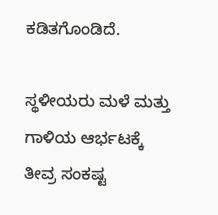ಕಡಿತಗೊಂಡಿದೆ.

ಸ್ಥಳೀಯರು ಮಳೆ ಮತ್ತು ಗಾಳಿಯ ಆರ್ಭಟಕ್ಕೆ ತೀವ್ರ ಸಂಕಷ್ಟ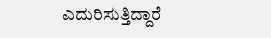ಎದುರಿಸುತ್ತಿದ್ದಾರೆ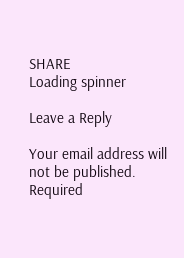SHARE
Loading spinner

Leave a Reply

Your email address will not be published. Required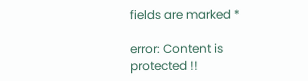fields are marked *

error: Content is protected !!